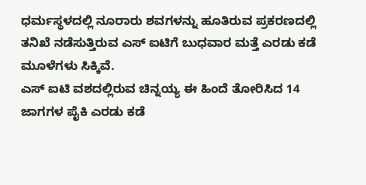ಧರ್ಮಸ್ಥಳದಲ್ಲಿ ನೂರಾರು ಶವಗಳನ್ನು ಹೂತಿರುವ ಪ್ರಕರಣದಲ್ಲಿ ತನಿಖೆ ನಡೆಸುತ್ತಿರುವ ಎಸ್ ಐಟಿಗೆ ಬುಧವಾರ ಮತ್ತೆ ಎರಡು ಕಡೆ ಮೂಳೆಗಳು ಸಿಕ್ಕಿವೆ.
ಎಸ್ ಐಟಿ ವಶದಲ್ಲಿರುವ ಚಿನ್ನಯ್ಯ ಈ ಹಿಂದೆ ತೋರಿಸಿದ 14 ಜಾಗಗಳ ಪೈಕಿ ಎರಡು ಕಡೆ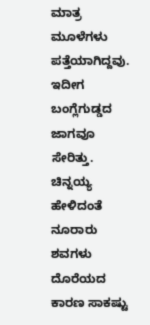ಮಾತ್ರ ಮೂಳೆಗಳು ಪತ್ತೆಯಾಗಿದ್ದವು. ಇದೀಗ ಬಂಗ್ಲೆಗುಡ್ಡದ ಜಾಗವೂ ಸೇರಿತ್ತು.
ಚಿನ್ನಯ್ಯ ಹೇಳಿದಂತೆ ನೂರಾರು ಶವಗಳು ದೊರೆಯದ ಕಾರಣ ಸಾಕಷ್ಟು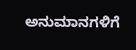ಅನುಮಾನಗಳಿಗೆ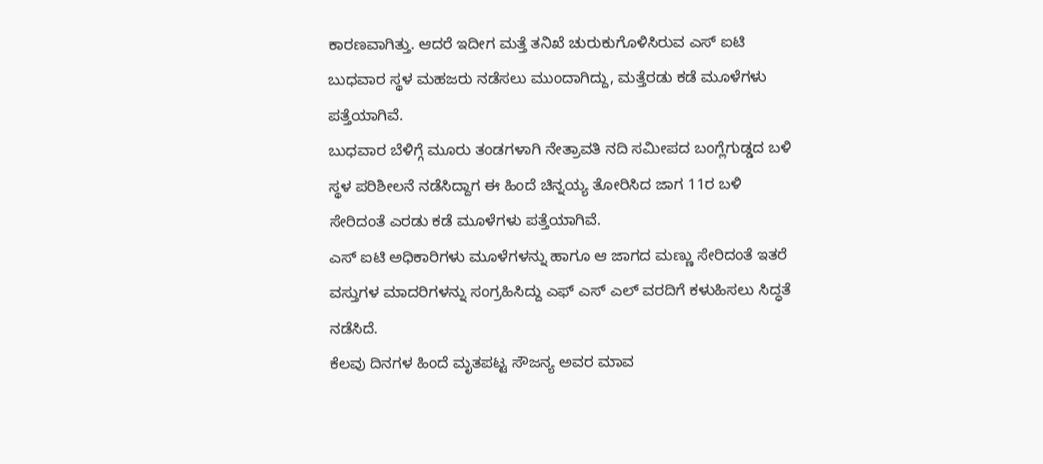ಕಾರಣವಾಗಿತ್ತು. ಆದರೆ ಇದೀಗ ಮತ್ತೆ ತನಿಖೆ ಚುರುಕುಗೊಳಿಸಿರುವ ಎಸ್ ಐಟಿ ಬುಧವಾರ ಸ್ಥಳ ಮಹಜರು ನಡೆಸಲು ಮುಂದಾಗಿದ್ದು, ಮತ್ತೆರಡು ಕಡೆ ಮೂಳೆಗಳು ಪತ್ತೆಯಾಗಿವೆ.
ಬುಧವಾರ ಬೆಳಿಗ್ಗೆ ಮೂರು ತಂಡಗಳಾಗಿ ನೇತ್ರಾವತಿ ನದಿ ಸಮೀಪದ ಬಂಗ್ಲೆಗುಡ್ಡದ ಬಳಿ ಸ್ಥಳ ಪರಿಶೀಲನೆ ನಡೆಸಿದ್ದಾಗ ಈ ಹಿಂದೆ ಚಿನ್ನಯ್ಯ ತೋರಿಸಿದ ಜಾಗ 11ರ ಬಳಿ ಸೇರಿದಂತೆ ಎರಡು ಕಡೆ ಮೂಳೆಗಳು ಪತ್ತೆಯಾಗಿವೆ.
ಎಸ್ ಐಟಿ ಅಧಿಕಾರಿಗಳು ಮೂಳೆಗಳನ್ನು ಹಾಗೂ ಆ ಜಾಗದ ಮಣ್ಣು ಸೇರಿದಂತೆ ಇತರೆ ವಸ್ತುಗಳ ಮಾದರಿಗಳನ್ನು ಸಂಗ್ರಹಿಸಿದ್ದು ಎಫ್ ಎಸ್ ಎಲ್ ವರದಿಗೆ ಕಳುಹಿಸಲು ಸಿದ್ಧತೆ ನಡೆಸಿದೆ.
ಕೆಲವು ದಿನಗಳ ಹಿಂದೆ ಮೃತಪಟ್ಟ ಸೌಜನ್ಯ ಅವರ ಮಾವ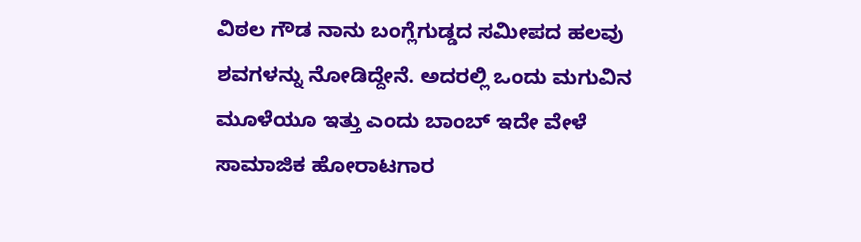ವಿಠಲ ಗೌಡ ನಾನು ಬಂಗ್ಲೆಗುಡ್ಡದ ಸಮೀಪದ ಹಲವು ಶವಗಳನ್ನು ನೋಡಿದ್ದೇನೆ. ಅದರಲ್ಲಿ ಒಂದು ಮಗುವಿನ ಮೂಳೆಯೂ ಇತ್ತು ಎಂದು ಬಾಂಬ್ ಇದೇ ವೇಳೆ ಸಾಮಾಜಿಕ ಹೋರಾಟಗಾರ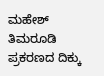ಮಹೇಶ್ ತಿಮರೂಡಿ ಪ್ರಕರಣದ ದಿಕ್ಕು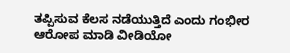ತಪ್ಪಿಸುವ ಕೆಲಸ ನಡೆಯುತ್ತಿದೆ ಎಂದು ಗಂಭೀರ ಆರೋಪ ಮಾಡಿ ವೀಡಿಯೋ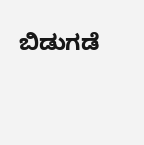ಬಿಡುಗಡೆ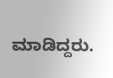ಮಾಡಿದ್ದರು.